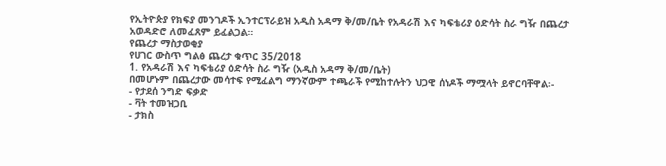የኢትዮጵያ የክፍያ መንገዶች ኢንተርፕራይዝ አዲስ አዳማ ቅ/መ/ቤት የአዳራሽ እና ካፍቴሪያ ዕድሳት ስራ ግዥ በጨረታ አወዳድሮ ለመፈጸም ይፈልጋል።
የጨረታ ማስታወቂያ
የሀገር ውስጥ ግልፅ ጨረታ ቁጥር 35/2018
1. የአዳራሽ እና ካፍቴሪያ ዕድሳት ስራ ግዥ (አዲስ አዳማ ቅ/መ/ቤት)
በመሆኑም በጨረታው መሳተፍ የሚፈልግ ማንኛውም ተጫራች የሚከተሉትን ህጋዊ ሰነዶች ማሟላት ይኖርባቸዋል፡-
- የታደሰ ንግድ ፍቃድ
- ቫት ተመዝጋቢ
- ታክስ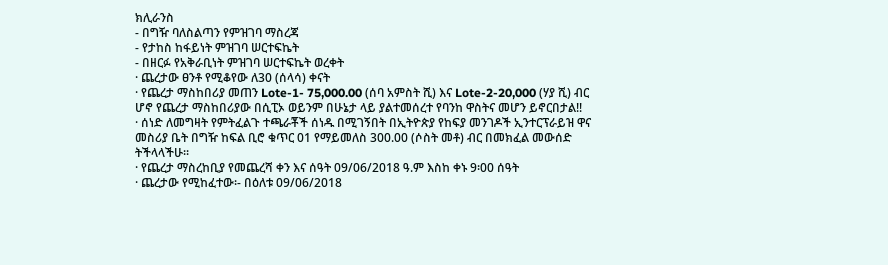ክሊራንስ
- በግዥ ባለስልጣን የምዝገባ ማስረጃ
- የታከስ ከፋይነት ምዝገባ ሠርተፍኬት
- በዘርፉ የአቅራቢነት ምዝገባ ሠርተፍኬት ወረቀት
· ጨረታው ፀንቶ የሚቆየው ለ30 (ሰላሳ) ቀናት
· የጨረታ ማስከበሪያ መጠን Lote-1- 75,000.00 (ሰባ አምስት ሺ) እና Lote-2-20,000 (ሃያ ሺ) ብር ሆኖ የጨረታ ማስከበሪያው በሲፒኦ ወይንም በሁኔታ ላይ ያልተመሰረተ የባንከ ዋስትና መሆን ይኖርበታል!!
· ሰነድ ለመግዛት የምትፈልጉ ተጫራቾች ሰነዱ በሚገኝበት በኢትዮጵያ የከፍያ መንገዶች ኢንተርፕራይዝ ዋና መስሪያ ቤት በግዥ ከፍል ቢሮ ቁጥር 01 የማይመለስ 300.00 (ሶስት መቶ) ብር በመክፈል መውሰድ ትችላላችሁ፡፡
· የጨረታ ማስረከቢያ የመጨረሻ ቀን እና ሰዓት 09/06/2018 ዓ.ም እስከ ቀኑ 9፡00 ሰዓት
· ጨረታው የሚከፈተው፡- በዕለቱ 09/06/2018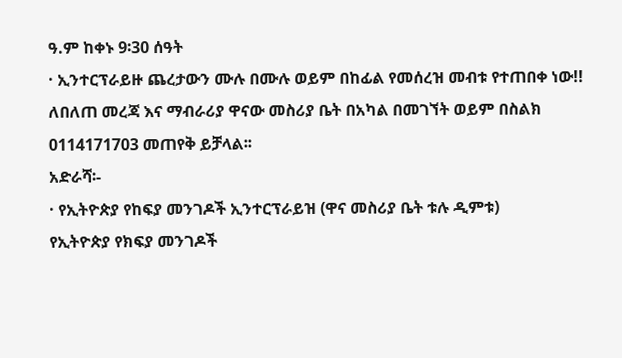ዓ.ም ከቀኑ 9፡30 ሰዓት
· ኢንተርፕራይዙ ጨረታውን ሙሉ በሙሉ ወይም በከፊል የመሰረዝ መብቱ የተጠበቀ ነው!!
ለበለጠ መረጃ እና ማብራሪያ ዋናው መስሪያ ቤት በአካል በመገኘት ወይም በስልክ 0114171703 መጠየቅ ይቻላል፡፡
አድራሻ፡-
· የኢትዮጵያ የከፍያ መንገዶች ኢንተርፕራይዝ (ዋና መስሪያ ቤት ቱሉ ዲምቱ)
የኢትዮጵያ የክፍያ መንገዶች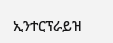ኢንተርፕራይዝ